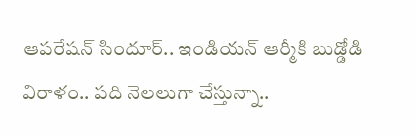ఆపరేషన్ సిందూర్.. ఇండియన్ ఆర్మీకి బుడ్డోడి విరాళం.. పది నెలలుగా చేస్తున్నా..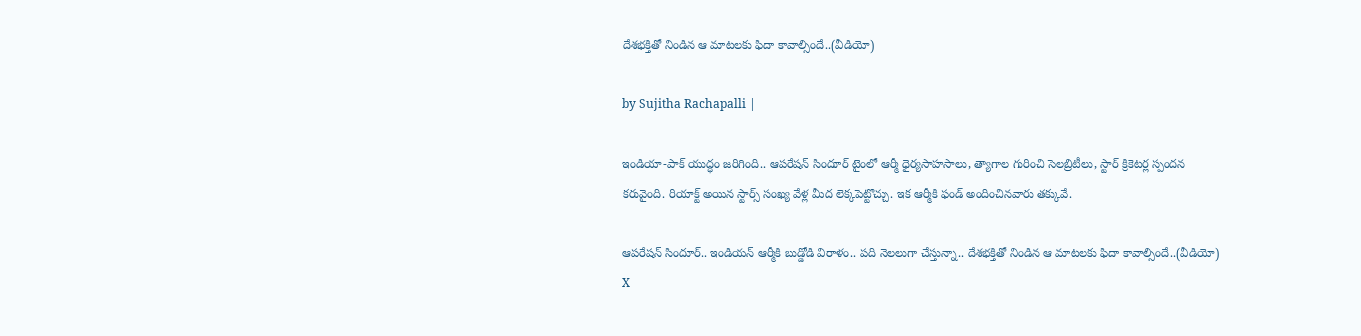దేశభక్తితో నిండిన ఆ మాటలకు ఫిదా కావాల్సిందే..(వీడియో)

by Sujitha Rachapalli |

ఇండియా-పాక్ యుద్ధం జరిగింది.. ఆపరేషన్ సిందూర్ టైంలో ఆర్మీ ధైర్యసాహసాలు, త్యాగాల గురించి సెలబ్రిటీలు, స్టార్ క్రికెటర్ల స్పందన కరువైంది. రియాక్ట్ అయిన స్టార్స్ సంఖ్య వేళ్ల మీద లెక్కపెట్టొచ్చు. ఇక ఆర్మీకి ఫండ్ అందించినవారు తక్కువే.

ఆపరేషన్ సిందూర్.. ఇండియన్ ఆర్మీకి బుడ్డోడి విరాళం.. పది నెలలుగా చేస్తున్నా.. దేశభక్తితో నిండిన ఆ మాటలకు ఫిదా కావాల్సిందే..(వీడియో)
X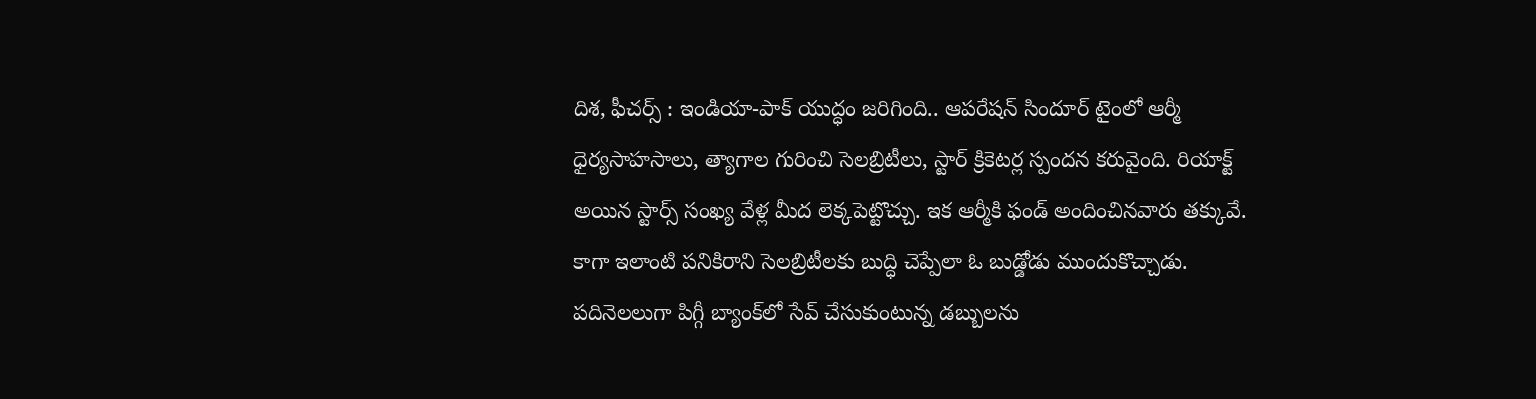దిశ, ఫీచర్స్ : ఇండియా-పాక్ యుద్ధం జరిగింది.. ఆపరేషన్ సిందూర్ టైంలో ఆర్మీ ధైర్యసాహసాలు, త్యాగాల గురించి సెలబ్రిటీలు, స్టార్ క్రికెటర్ల స్పందన కరువైంది. రియాక్ట్ అయిన స్టార్స్ సంఖ్య వేళ్ల మీద లెక్కపెట్టొచ్చు. ఇక ఆర్మీకి ఫండ్ అందించినవారు తక్కువే. కాగా ఇలాంటి పనికిరాని సెలబ్రిటీలకు బుద్ధి చెప్పేలా ఓ బుడ్డోడు ముందుకొచ్చాడు. పదినెలలుగా పిగ్గీ బ్యాంక్‌లో సేవ్ చేసుకుంటున్న డబ్బులను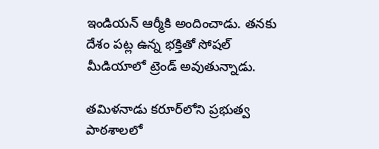ఇండియన్ ఆర్మీకి అందించాడు. తనకు దేశం పట్ల ఉన్న భక్తితో సోషల్ మీడియాలో ట్రెండ్ అవుతున్నాడు.

తమిళనాడు కరూర్‌లోని ప్రభుత్వ పాఠశాలలో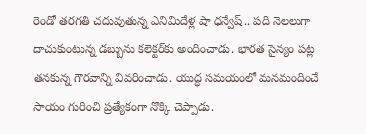రెండో తరగతి చదువుతున్న ఎనిమిదేళ్ల షా ధన్వేష్.. పది నెలలుగా దాచుకుంటున్న డబ్బును కలెక్టర్‌కు అందించాడు. భారత సైన్యం పట్ల తనకున్న గౌరవాన్ని వివరించాడు. యుద్ధ సమయంలో మనమందించే సాయం గురించి ప్రత్యేకంగా నొక్కి చెప్పాడు.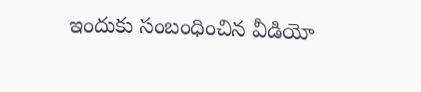ఇందుకు సంబంధించిన వీడియో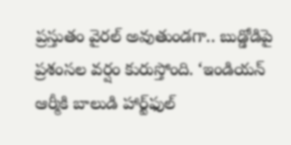ప్రస్తుతం వైరల్ అవుతుండగా.. బుడ్డోడిపై ప్రశంసల వర్షం కురుస్తోంది. ‘ఇండియన్ ఆర్మీకి బాలుడి హార్ట్‌ఫుల్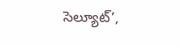సెల్యూట్’,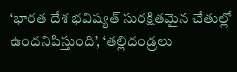‘భారత దేశ భవిష్యత్ సురక్షితమైన చేతుల్లో ఉందనిపిస్తుంది’, ‘తల్లిదండ్రలు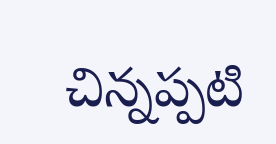చిన్నప్పటి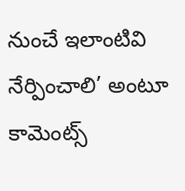నుంచే ఇలాంటివి నేర్పించాలి’ అంటూ కామెంట్స్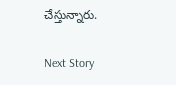చేస్తున్నారు.

Next Story